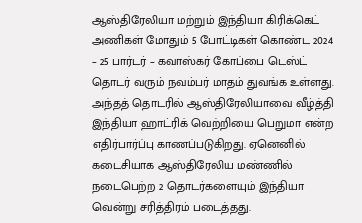ஆஸ்திரேலியா மற்றும் இந்தியா கிரிக்கெட் அணிகள் மோதும் 5 போட்டிகள் கொண்ட 2024 – 25 பார்டர் – கவாஸ்கர் கோப்பை டெஸ்ட் தொடர் வரும் நவம்பர் மாதம் துவங்க உள்ளது. அந்தத் தொடரில் ஆஸ்திரேலியாவை வீழ்த்தி இந்தியா ஹாட்ரிக் வெற்றியை பெறுமா என்ற எதிர்பார்ப்பு காணப்படுகிறது. ஏனெனில் கடைசியாக ஆஸ்திரேலிய மண்ணில் நடைபெற்ற 2 தொடர்களையும் இந்தியா வென்று சரித்திரம் படைத்தது.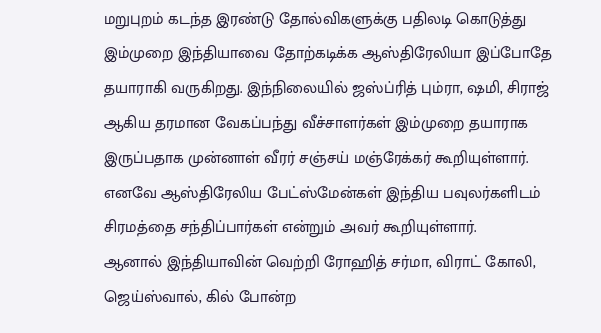மறுபுறம் கடந்த இரண்டு தோல்விகளுக்கு பதிலடி கொடுத்து இம்முறை இந்தியாவை தோற்கடிக்க ஆஸ்திரேலியா இப்போதே தயாராகி வருகிறது. இந்நிலையில் ஜஸ்ப்ரித் பும்ரா, ஷமி, சிராஜ் ஆகிய தரமான வேகப்பந்து வீச்சாளர்கள் இம்முறை தயாராக இருப்பதாக முன்னாள் வீரர் சஞ்சய் மஞ்ரேக்கர் கூறியுள்ளார். எனவே ஆஸ்திரேலிய பேட்ஸ்மேன்கள் இந்திய பவுலர்களிடம் சிரமத்தை சந்திப்பார்கள் என்றும் அவர் கூறியுள்ளார்.
ஆனால் இந்தியாவின் வெற்றி ரோஹித் சர்மா, விராட் கோலி, ஜெய்ஸ்வால், கில் போன்ற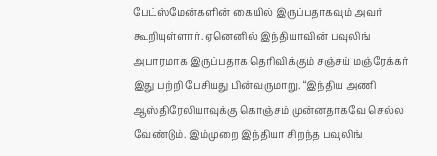பேட்ஸ்மேன்களின் கையில் இருப்பதாகவும் அவர் கூறியுள்ளார். ஏனெனில் இந்தியாவின் பவுலிங் அபாரமாக இருப்பதாக தெரிவிக்கும் சஞ்சய் மஞ்ரேக்கர் இது பற்றி பேசியது பின்வருமாறு. “இந்திய அணி ஆஸ்திரேலியாவுக்கு கொஞ்சம் முன்னதாகவே செல்ல வேண்டும். இம்முறை இந்தியா சிறந்த பவுலிங்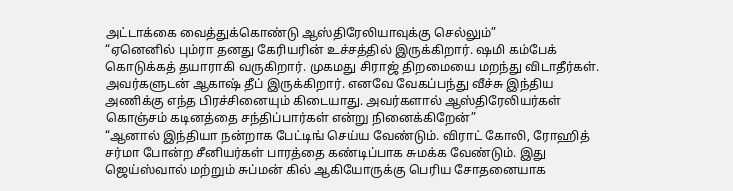அட்டாக்கை வைத்துக்கொண்டு ஆஸ்திரேலியாவுக்கு செல்லும்”
“ஏனெனில் பும்ரா தனது கேரியரின் உச்சத்தில் இருக்கிறார். ஷமி கம்பேக் கொடுக்கத் தயாராகி வருகிறார். முகமது சிராஜ் திறமையை மறந்து விடாதீர்கள். அவர்களுடன் ஆகாஷ் தீப் இருக்கிறார். எனவே வேகப்பந்து வீச்சு இந்திய அணிக்கு எந்த பிரச்சினையும் கிடையாது. அவர்களால் ஆஸ்திரேலியர்கள் கொஞ்சம் கடினத்தை சந்திப்பார்கள் என்று நினைக்கிறேன்”
“ஆனால் இந்தியா நன்றாக பேட்டிங் செய்ய வேண்டும். விராட் கோலி, ரோஹித் சர்மா போன்ற சீனியர்கள் பாரத்தை கண்டிப்பாக சுமக்க வேண்டும். இது ஜெய்ஸ்வால் மற்றும் சுப்மன் கில் ஆகியோருக்கு பெரிய சோதனையாக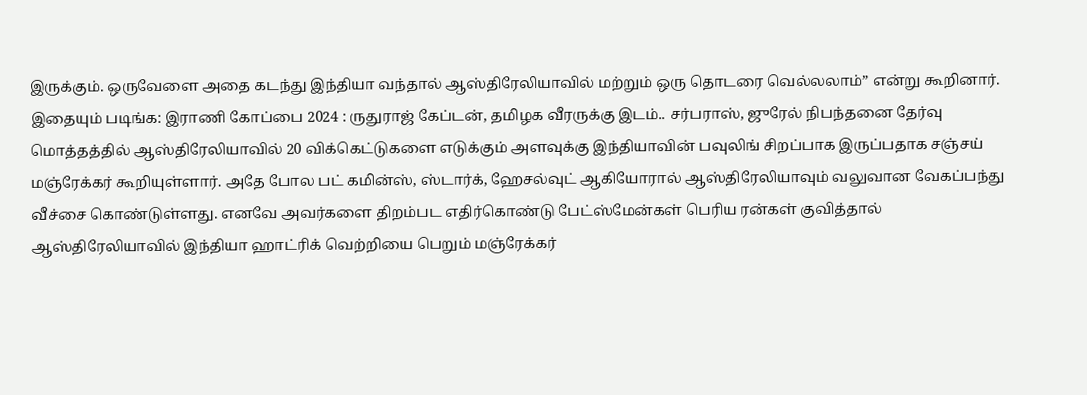இருக்கும். ஒருவேளை அதை கடந்து இந்தியா வந்தால் ஆஸ்திரேலியாவில் மற்றும் ஒரு தொடரை வெல்லலாம்” என்று கூறினார்.
இதையும் படிங்க: இராணி கோப்பை 2024 : ருதுராஜ் கேப்டன், தமிழக வீரருக்கு இடம்.. சர்பராஸ், ஜுரேல் நிபந்தனை தேர்வு
மொத்தத்தில் ஆஸ்திரேலியாவில் 20 விக்கெட்டுகளை எடுக்கும் அளவுக்கு இந்தியாவின் பவுலிங் சிறப்பாக இருப்பதாக சஞ்சய் மஞ்ரேக்கர் கூறியுள்ளார். அதே போல பட் கமின்ஸ், ஸ்டார்க், ஹேசல்வுட் ஆகியோரால் ஆஸ்திரேலியாவும் வலுவான வேகப்பந்து வீச்சை கொண்டுள்ளது. எனவே அவர்களை திறம்பட எதிர்கொண்டு பேட்ஸ்மேன்கள் பெரிய ரன்கள் குவித்தால் ஆஸ்திரேலியாவில் இந்தியா ஹாட்ரிக் வெற்றியை பெறும் மஞ்ரேக்கர்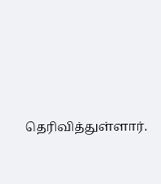தெரிவித்துள்ளார்.